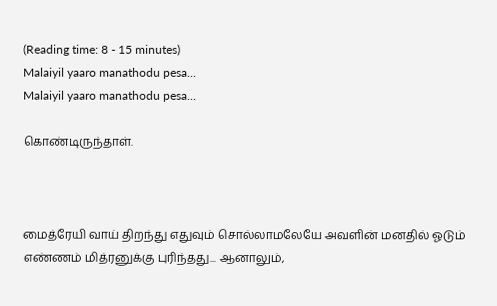(Reading time: 8 - 15 minutes)
Malaiyil yaaro manathodu pesa...
Malaiyil yaaro manathodu pesa...

கொண்டிருந்தாள்.



மைத்ரேயி வாய் திறந்து எதுவும் சொல்லாமலேயே அவளின் மனதில் ஓடும் எண்ணம் மித்ரனுக்கு புரிந்தது... ஆனாலும்,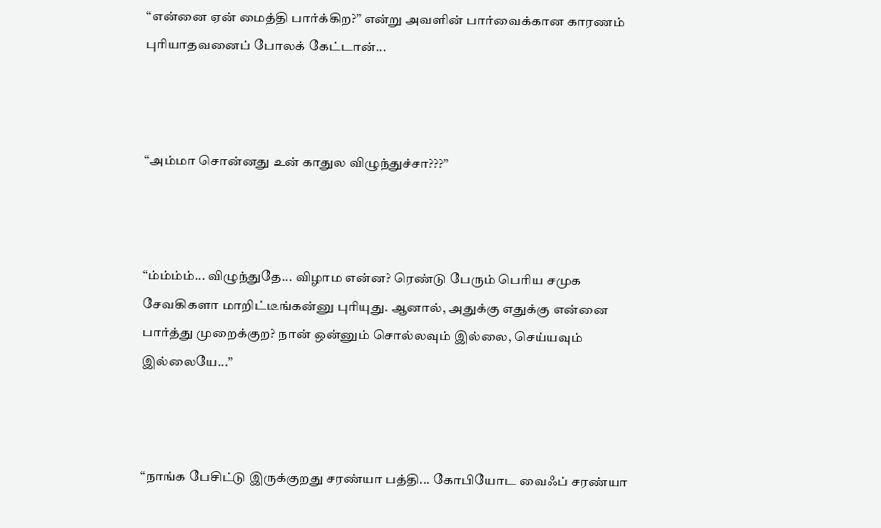“என்னை ஏன் மைத்தி பார்க்கிற?” என்று அவளின் பார்வைக்கான காரணம் புரியாதவனைப் போலக் கேட்டான்...



“அம்மா சொன்னது உன் காதுல விழுந்துச்சா???”



“ம்ம்ம்ம்... விழுந்துதே... விழாம என்ன? ரெண்டு பேரும் பெரிய சமுக சேவகிகளா மாறிட்டீங்கன்னு புரியுது. ஆனால், அதுக்கு எதுக்கு என்னை பார்த்து முறைக்குற? நான் ஒன்னும் சொல்லவும் இல்லை, செய்யவும் இல்லையே...”



“நாங்க பேசிட்டு இருக்குறது சரண்யா பத்தி... கோபியோட வைஃப் சரண்யா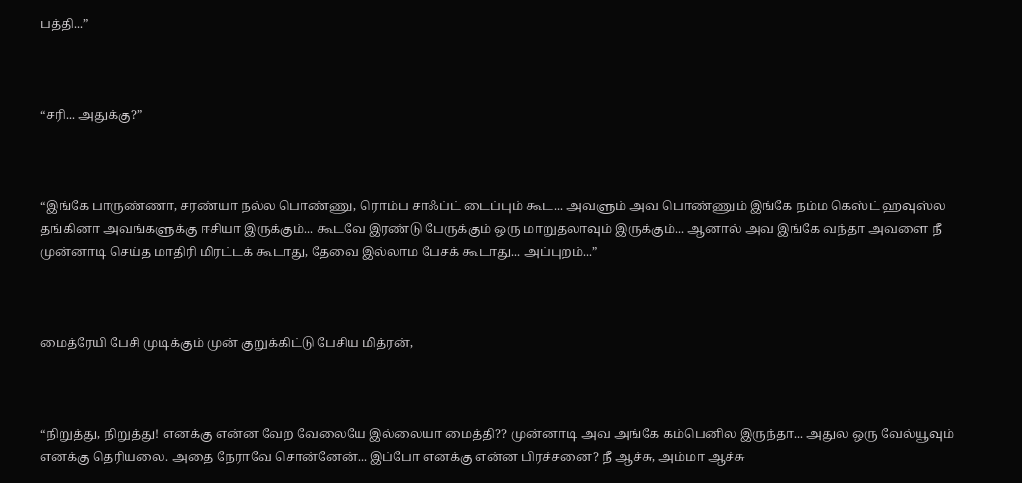பத்தி...”



“சரி... அதுக்கு?”



“இங்கே பாருண்ணா, சரண்யா நல்ல பொண்ணு, ரொம்ப சாஃப்ட் டைப்பும் கூட... அவளும் அவ பொண்ணும் இங்கே நம்ம கெஸ்ட் ஹவுஸ்ல தங்கினா அவங்களுக்கு ஈசியா இருக்கும்... கூடவே இரண்டு பேருக்கும் ஒரு மாறுதலாவும் இருக்கும்... ஆனால் அவ இங்கே வந்தா அவளை நீ முன்னாடி செய்த மாதிரி மிரட்டக் கூடாது, தேவை இல்லாம பேசக் கூடாது... அப்புறம்...”



மைத்ரேயி பேசி முடிக்கும் முன் குறுக்கிட்டு பேசிய மித்ரன்,



“நிறுத்து, நிறுத்து! எனக்கு என்ன வேற வேலையே இல்லையா மைத்தி?? முன்னாடி அவ அங்கே கம்பெனில இருந்தா... அதுல ஒரு வேல்யூவும் எனக்கு தெரியலை. அதை நேராவே சொன்னேன்... இப்போ எனக்கு என்ன பிரச்சனை? நீ ஆச்சு, அம்மா ஆச்சு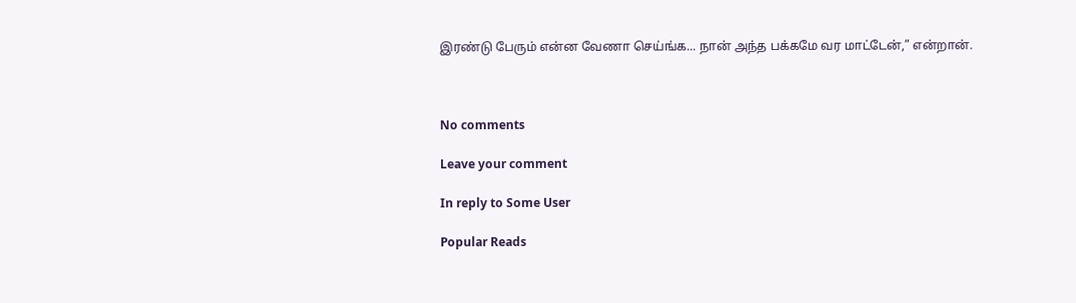இரண்டு பேரும் என்ன வேணா செய்ங்க... நான் அந்த பக்கமே வர மாட்டேன்,” என்றான்.



No comments

Leave your comment

In reply to Some User

Popular Reads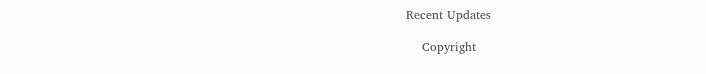Recent Updates

    Copyright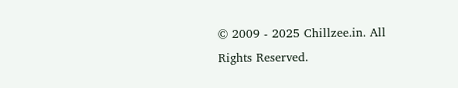© 2009 - 2025 Chillzee.in. All Rights Reserved.